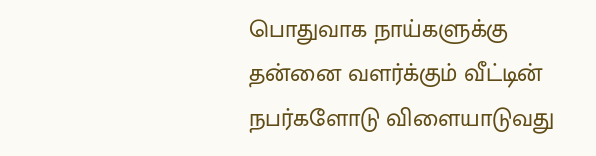பொதுவாக நாய்களுக்கு தன்னை வளர்க்கும் வீட்டின் நபர்களோடு விளையாடுவது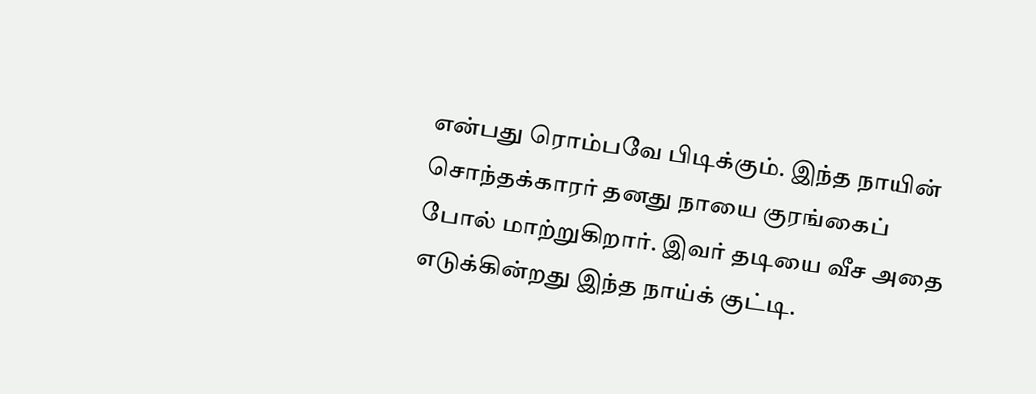என்பது ரொம்பவே பிடிக்கும். இந்த நாயின் சொந்தக்காரர் தனது நாயை குரங்கைப் போல் மாற்றுகிறார். இவர் தடியை வீச அதை எடுக்கின்றது இந்த நாய்க் குட்டி.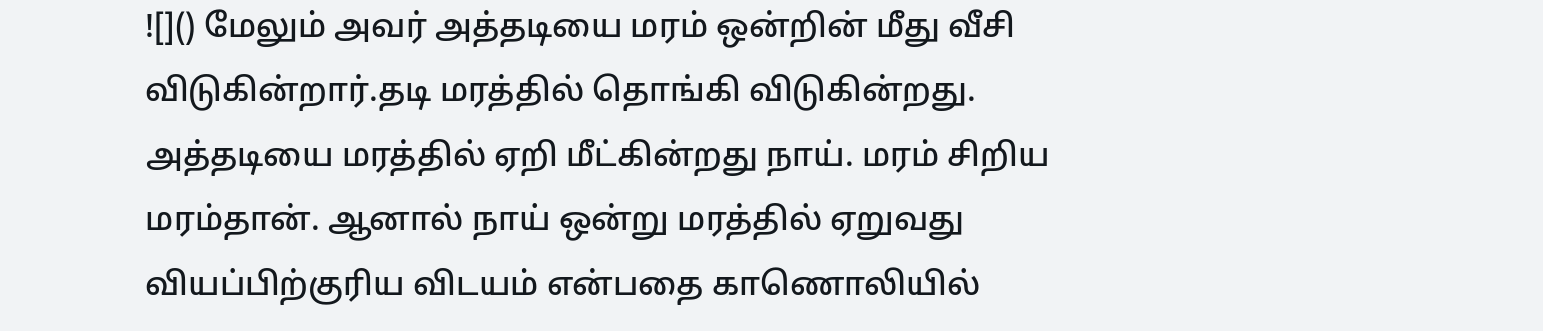![]() மேலும் அவர் அத்தடியை மரம் ஒன்றின் மீது வீசி விடுகின்றார்.தடி மரத்தில் தொங்கி விடுகின்றது. அத்தடியை மரத்தில் ஏறி மீட்கின்றது நாய். மரம் சிறிய மரம்தான். ஆனால் நாய் ஒன்று மரத்தில் ஏறுவது வியப்பிற்குரிய விடயம் என்பதை காணொலியில்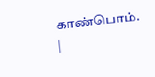காண்பொம். |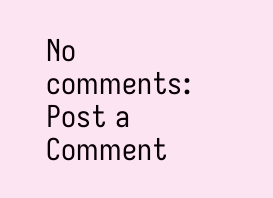No comments:
Post a Comment